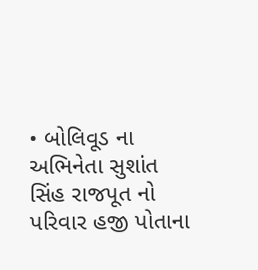• બોલિવૂડ ના અભિનેતા સુશાંત સિંહ રાજપૂત નો પરિવાર હજી પોતાના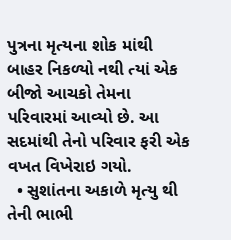પુત્રના મૃત્યના શોક માંથી બાહર નિકળ્યો નથી ત્યાં એક બીજો આચકો તેમના પરિવારમાં આવ્યો છે. આ સદમાંથી તેનો પરિવાર ફરી એક વખત વિખેરાઇ ગયો.
  • સુશાંતના અકાળે મૃત્યુ થી તેની ભાભી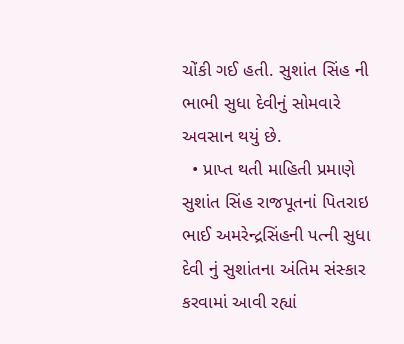ચોંકી ગઈ હતી. સુશાંત સિંહ ની ભાભી સુધા દેવીનું સોમવારે અવસાન થયું છે.
  • પ્રાપ્ત થતી માહિતી પ્રમાણે સુશાંત સિંહ રાજપૂતનાં પિતરાઇ ભાઈ અમરેન્દ્રસિંહની પત્ની સુધા દેવી નું સુશાંતના અંતિમ સંસ્કાર કરવામાં આવી રહ્યાં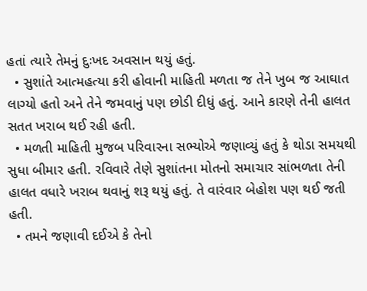હતાં ત્યારે તેમનું દુઃખદ અવસાન થયું હતું.
  • સુશાંતે આત્મહત્યા કરી હોવાની માહિતી મળતા જ તેને ખુબ જ આઘાત લાગ્યો હતો અને તેને જમવાનું પણ છોડી દીધું હતું. આને કારણે તેની હાલત સતત ખરાબ થઈ રહી હતી.
  • મળતી માહિતી મુજબ પરિવારના સભ્યોએ જણાવ્યું હતું કે થોડા સમયથી સુધા બીમાર હતી. રવિવારે તેણે સુશાંતના મોતનો સમાચાર સાંભળતા તેની હાલત વધારે ખરાબ થવાનું શરૂ થયું હતું. તે વારંવાર બેહોશ પણ થઈ જતી હતી.
  • તમને જણાવી દઈએ કે તેનો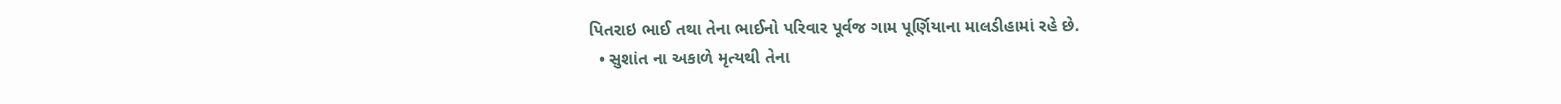પિતરાઇ ભાઈ તથા તેના ભાઈનો પરિવાર પૂર્વજ ગામ પૂર્ણિયાના માલડીહામાં રહે છે.
  • સુશાંત ના અકાળે મૃત્યથી તેના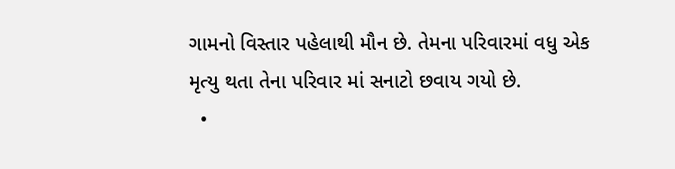ગામનો વિસ્તાર પહેલાથી મૌન છે. તેમના પરિવારમાં વધુ એક મૃત્યુ થતા તેના પરિવાર માં સનાટો છવાય ગયો છે.
  •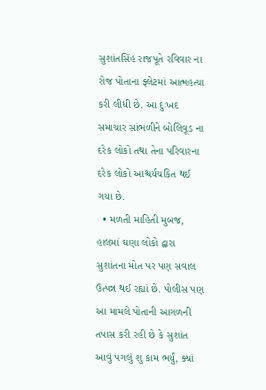સુશાંતસિંહ રાજપૂતે રવિવાર ના રોજ પોતાના ફ્લેટમાં આત્મહત્યા કરી લીધી છે. આ દુઃખદ સમાચાર સાંભળીને બોલિવૂડ ના દરેક લોકો તથા તેના પરિવારના દરેક લોકો આશ્ચર્યચકિત થઈ ગયા છે.
  • મળતી માહિતી મુબજ, હાલમાં ઘણા લોકો દ્વારા સુશાંતના મોત પર પણ સવાલ ઉત્પન્ન થઈ રહ્યાં છે. પોલીસ પણ આ મામલે પોતાની આગળની તપાસ કરી રહી છે કે સુશાંત આવું પગલું શુ કામ ભર્યું, ક્યાં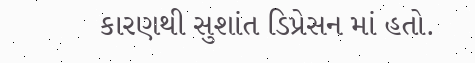કારણથી સુશાંત ડિપ્રેસન માં હતો.